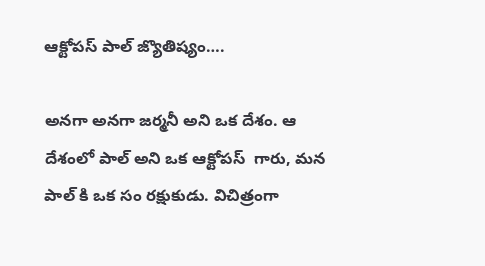ఆక్టోపస్ పాల్ జ్యొతిష్యం….

అనగా అనగా జర్మనీ అని ఒక దేశం. ఆ దేశంలో పాల్ అని ఒక ఆక్టోపస్  గారు, మన పాల్ కి ఒక సం రక్షుకుడు. విచిత్రంగా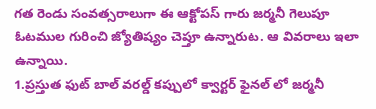గత రెండు సంవత్సరాలుగా ఈ ఆక్టోపస్ గారు జర్మనీ గెలుపూ ఓటముల గురించి జ్యోతిష్యం చెప్తూ ఉన్నారుట. ఆ వివరాలు ఇలా ఉన్నాయి.
1.ప్రస్తుత ఫుట్ బాల్ వరల్డ్ కప్పులో క్వార్టర్ ఫైనల్ లో జర్మనీ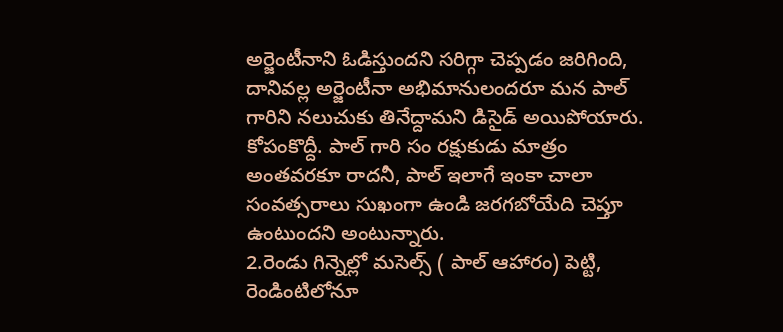అర్జెంటీనాని ఓడిస్తుందని సరిగ్గా చెప్పడం జరిగింది, దానివల్ల అర్జెంటీనా అభిమానులందరూ మన పాల్ గారిని నలుచుకు తినేద్దామని డిసైడ్ అయిపోయారు. కోపంకొద్దీ. పాల్ గారి సం రక్షుకుడు మాత్రం అంతవరకూ రాదనీ, పాల్ ఇలాగే ఇంకా చాలా సంవత్సరాలు సుఖంగా ఉండి జరగబోయేది చెప్తూ ఉంటుందని అంటున్నారు.
2.రెండు గిన్నెల్లో మసెల్స్ ( పాల్ ఆహారం) పెట్టి, రెండింటిలోనూ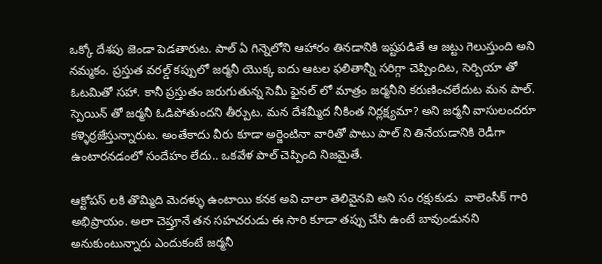ఒక్కో దేశపు జెండా పెడతారుట. పాల్ ఏ గిన్నెలోని ఆహారం తినడానికి ఇష్టపడితే ఆ జట్టు గెలుస్తుంది అని నమ్మకం. ప్రస్తుత వరల్డ్ కప్పులో జర్మనీ యొక్క ఐదు ఆటల ఫలితాన్నీ సరిగ్గా చెప్పిందిట, సెర్బియా తో ఓటమితో సహా. కానీ ప్రస్తుతం జరుగుతున్న సెమీ ఫైనల్ లో మాత్రం జర్మనీని కరుణించలేదుట మన పాల్. స్పెయిన్ తో జర్మనీ ఓడిపోతుందని తీర్పుట. మన దేశమ్మీద నీకింత నిర్లక్ష్యమా? అని జర్మనీ వాసులందరూ కళ్ళెర్రజేస్తున్నారుట. అంతేకాదు వీరు కూడా అర్జెంటినా వారితో పాటు పాల్ ని తినేయడానికి రెడీగా ఉంటారనడంలో సందేహం లేదు.. ఒకవేళ పాల్ చెప్పింది నిజమైతే.

ఆక్టోపస్ లకి తొమ్మిది మెదళ్ళు ఉంటాయి కనక అవి చాలా తెలివైనవి అని సం రక్షుకుడు  వాలెంసీక్ గారి అభిప్రాయం. అలా చెప్తూనే తన సహచరుడు ఈ సారి కూడా తప్పు చేసి ఉంటే బావుండునని అనుకుంటున్నారు ఎందుకంటే జర్మనీ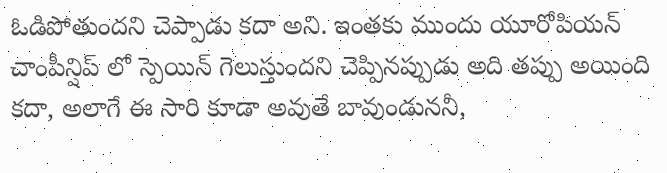ఓడిపోతుందని చెప్పాడు కదా అని. ఇంతకు ముందు యూరోపియన్ చాంపీన్షిప్ లో స్పెయిన్ గెలుస్తుందని చెప్పినప్పుడు అది తప్పు అయింది కదా, అలాగే ఈ సారి కూడా అవుతే బావుండుననీ,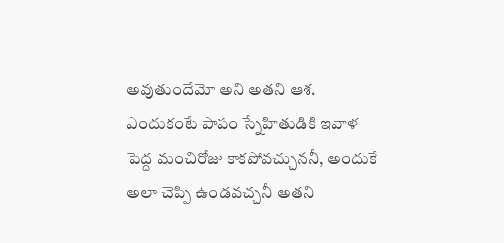అవుతుందేమో అని అతని ఆశ. ఎందుకంటే పాపం స్నేహితుడికి ఇవాళ పెద్ద మంచిరోజు కాకపోవచ్చుననీ, అందుకే అలా చెప్పి ఉండవచ్చనీ అతని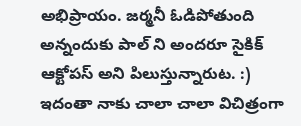అభిప్రాయం. జర్మనీ ఓడిపోతుంది అన్నందుకు పాల్ ని అందరూ సైకిక్ ఆక్టోపస్ అని పిలుస్తున్నారుట. :)
ఇదంతా నాకు చాలా చాలా విచిత్రంగా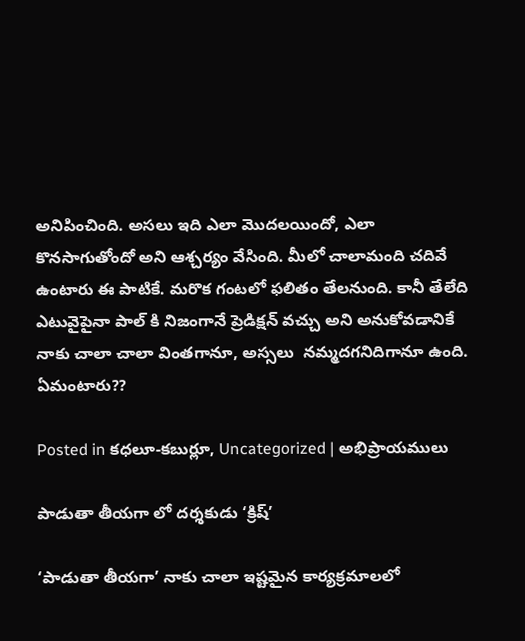అనిపించింది. అసలు ఇది ఎలా మొదలయిందో, ఎలా కొనసాగుతోందో అని ఆశ్చర్యం వేసింది. మీలో చాలామంది చదివే ఉంటారు ఈ పాటికే. మరొక గంటలో ఫలితం తేలనుంది. కానీ తేలేది ఎటువైపైనా పాల్ కి నిజంగానే ప్రెడిక్షన్ వచ్చు అని అనుకోవడానికే నాకు చాలా చాలా వింతగానూ, అస్సలు  నమ్మదగనిదిగానూ ఉంది. ఏమంటారు??

Posted in కధలూ-కబుర్లూ, Uncategorized | అభిప్రాయములు

పాడుతా తీయగా లో దర్శకుడు ‘క్రిష్’

‘పాడుతా తీయగా’ నాకు చాలా ఇష్టమైన కార్యక్రమాలలో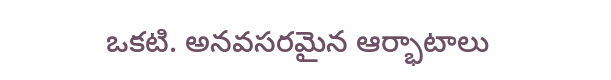ఒకటి. అనవసరమైన ఆర్భాటాలు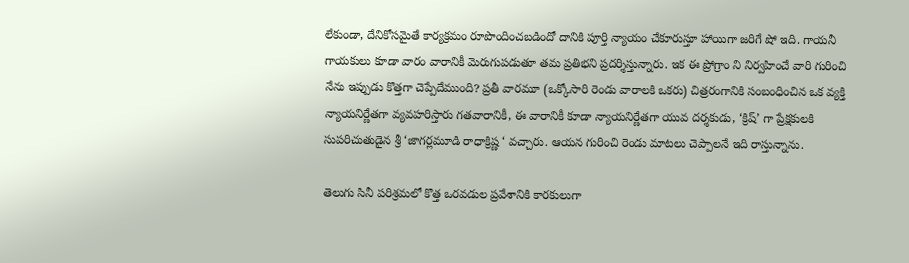లేకుండా, దేనికోసమైతే కార్యక్రమం రూపొందించబడిందో దానికి పూర్తి న్యాయం చేకూరుస్తూ హాయిగా జరిగే షో ఇది. గాయనీ గాయకులు కూడా వారం వారానికీ మెరుగుపడుతూ తమ ప్రతిభని ప్రదర్శిస్తున్నారు. ఇక ఈ ప్రోగ్రాం ని నిర్వహించే వారి గురించి నేను ఇప్పుడు కొత్తగా చెప్పేదేముంది? ప్రతీ వారమూ (ఒక్కోసారి రెండు వారాలకి ఒకరు) చిత్రరంగానికి సంబంధించిన ఒక వ్యక్తి న్యాయనిర్ణేతగా వ్యవహరిస్తారు గతవారానికీ, ఈ వారానికీ కూడా న్యాయనిర్ణేతగా యువ దర్శకుడు, ‘క్రిష్’ గా ప్రేక్షకులకి సుపరిచుతుడైన శ్రీ ‘జాగర్లమూడి రాధాక్రిష్ణ ‘ వచ్చారు. ఆయన గురించి రెండు మాటలు చెప్పాలనే ఇది రాస్తున్నాను.

తెలుగు సినీ పరిశ్రమలో కొత్త ఒరవడుల ప్రవేశానికి కారకులుగా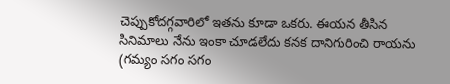చెప్పుకోదగ్గవారిలో ఇతను కూడా ఒకరు. ఈయన తీసిన సినిమాలు నేను ఇంకా చూడలేదు కనక దానిగురించి రాయను (గమ్యం సగం సగం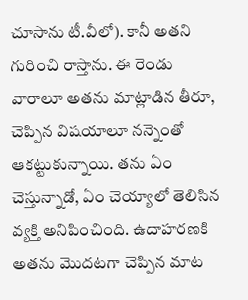చూసాను టీ.వీలో). కానీ అతని గురించి రాస్తాను. ఈ రెండు వారాలూ అతను మాట్లాడిన తీరూ, చెప్పిన విషయాలూ నన్నెంతో ఆకట్టుకున్నాయి. తను ఏం చెస్తున్నాడో, ఏం చెయ్యాలో తెలిసిన వ్యక్తి అనిపించింది. ఉదాహరణకి అతను మొదటగా చెప్పిన మాట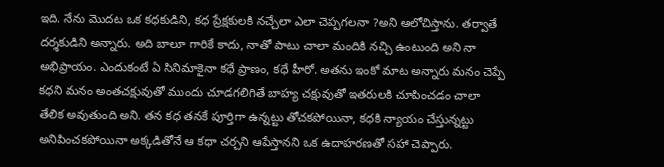ఇది. నేను మొదట ఒక కధకుడిని, కధ ప్రేక్షకులకి నచ్చేలా ఎలా చెప్పగలనా ?అని ఆలోచిస్తాను. తర్వాతే దర్శకుడిని అన్నారు. అది బాలూ గారికే కాదు, నాతో పాటు చాలా మందికి నచ్చి ఉంటుంది అని నా అభిప్రాయం. ఎందుకంటే ఏ సినిమాకైనా కధే ప్రాణం, కధే హీరో. అతను ఇంకో మాట అన్నారు మనం చెప్పే కధని మనం అంతచక్షువుతో ముందు చూడగలిగితే బాహ్య చక్షువుతో ఇతరులకి చూపించడం చాలా తేలిక అవుతుంది అని. తన కధ తనకే పూర్తిగా ఉన్నట్టు తోచకపోయినా, కధకి న్యాయం చేస్తున్నట్టు అనిపించకపోయినా అక్కడితోనే ఆ కధా చర్చని ఆపేస్తానని ఒక ఉదాహరణతో సహా చెప్పారు.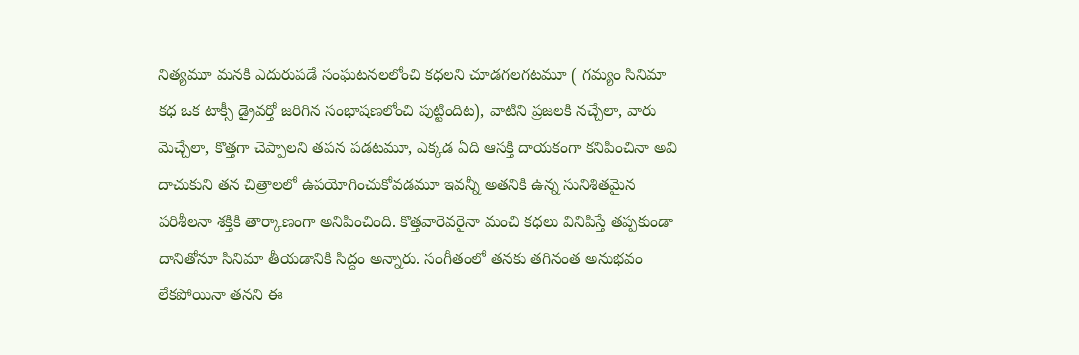నిత్యమూ మనకి ఎదురుపడే సంఘటనలలోంచి కధలని చూడగలగటమూ ( గమ్యం సినిమా కధ ఒక టాక్సీ డ్రైవర్తో జరిగిన సంభాషణలోంచి పుట్టిందిట), వాటిని ప్రజలకి నచ్చేలా, వారు మెచ్చేలా, కొత్తగా చెప్పాలని తపన పడటమూ, ఎక్కడ ఏది ఆసక్తి దాయకంగా కనిపించినా అవి దాచుకుని తన చిత్రాలలో ఉపయోగించుకోవడమూ ఇవన్నీ అతనికి ఉన్న సునిశితమైన పరిశీలనా శక్తికి తార్కాణంగా అనిపించింది. కొత్తవారెవరైనా మంచి కధలు వినిపిస్తే తప్పకుండా దానితోనూ సినిమా తీయడానికి సిద్దం అన్నారు. సంగీతంలో తనకు తగినంత అనుభవం లేకపోయినా తనని ఈ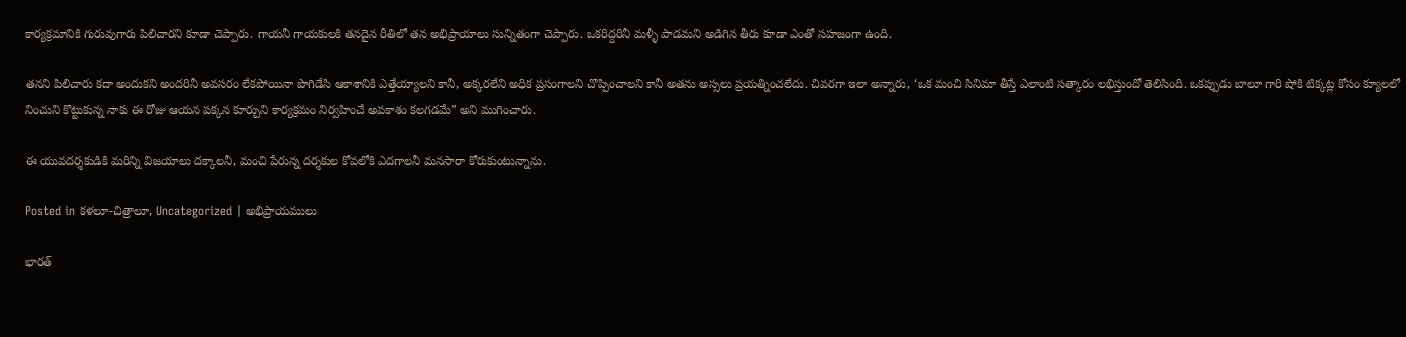కార్యక్రమానికి గురువుగారు పిలిచారని కూడా చెప్పారు. గాయనీ గాయకులకి తనదైన రీతిలో తన అభిప్రాయాలు సున్నితంగా చెప్పారు. ఒకరిద్దరినీ మళ్ళీ పాడమని అడిగిన తీరు కూడా ఎంతో సహజంగా ఉంది.

తనని పిలిచారు కదా అందుకని అందరినీ అవసరం లేకపోయినా పొగిడేసి ఆకాశానికి ఎత్తేయ్యాలని కానీ, అక్కరలేని అధిక ప్రసంగాలని చొప్పించాలని కానీ అతను అస్సలు ప్రయత్నించలేదు. చివరగా ఇలా అన్నారు, ‘ఒక మంచి సినిమా తీస్తే ఎలాంటి సత్కారం లభిస్తుందో తెలిసింది. ఒకప్పుడు బాలూ గారి షోకి టిక్కట్ల కోసం క్యూలలో నించుని కొట్టుకున్న నాకు ఈ రోజు ఆయన పక్కన కూర్చుని కార్యక్రమం నిర్వహించే అవకాశం కలగడమే” అని ముగించారు.

ఈ యువదర్శకుడికి మరిన్ని విజయాలు దక్కాలనీ, మంచి పేరున్న దర్శకుల కోవలోకి ఎదగాలనీ మనసారా కోరుకుంటున్నాను.

Posted in కళలూ-చిత్రాలూ, Uncategorized | అభిప్రాయములు

భారత్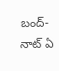బంద్- నాట్ ఏ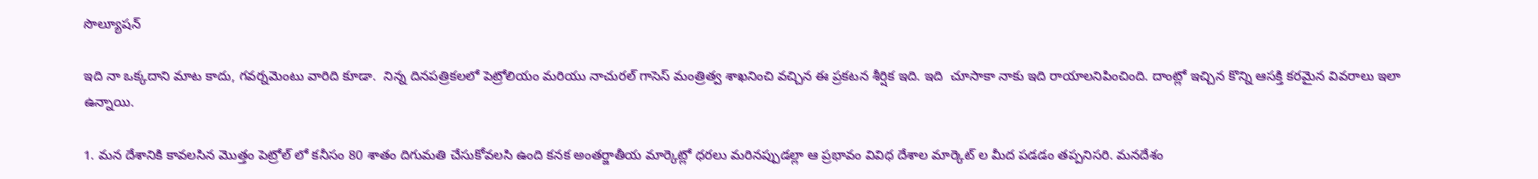సొల్యూషన్

ఇది నా ఒక్కదాని మాట కాదు, గవర్నమెంటు వారిది కూడా.  నిన్న దినపత్రికలలో పెట్రోలియం మరియు నాచురల్ గాసెస్ మంత్రిత్వ శాఖనించి వచ్చిన ఈ ప్రకటన శీర్షిక ఇది. ఇది  చూసాకా నాకు ఇది రాయాలనిపించింది. దాంట్లో ఇచ్చిన కొన్ని ఆసక్తి కరమైన వివరాలు ఇలా ఉన్నాయి.

1. మన దేశానికి కావలసిన మొత్తం పెట్రోల్ లో కనీసం 80 శాతం దిగుమతి చేసుకోవలసి ఉంది కనక అంతర్జాతీయ మార్కెట్లో ధరలు మరినప్పుడల్లా ఆ ప్రభావం వివిధ దేశాల మార్కెట్ ల మీద పడడం తప్పనిసరి. మనదేశం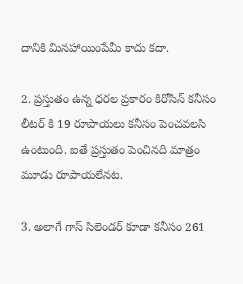దానికి మినహాయింపేమీ కాదు కదా.

2. ప్రస్తుతం ఉన్న ధరల ప్రకారం కిరోసిన్ కనీసం లీటర్ కి 19 రూపాయలు కనీసం పెంచవలసి ఉంటుంది. ఐతే ప్రస్తుతం పెంచినది మాత్రం మూడు రూపాయలేనట.

3. అలాగే గాస్ సిలెండర్ కూడా కనీసం 261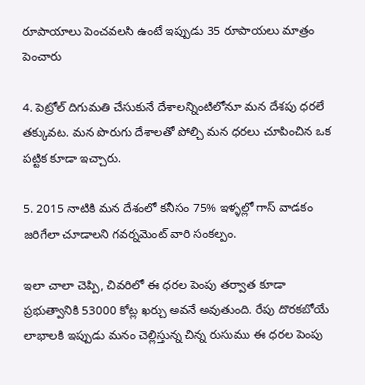రూపాయాలు పెంచవలసి ఉంటే ఇప్పుడు 35 రూపాయలు మాత్రం పెంచారు

4. పెట్రోల్ దిగుమతి చేసుకునే దేశాలన్నింటిలోనూ మన దేశపు ధరలే తక్కువట. మన పొరుగు దేశాలతో పోల్చి మన ధరలు చూపించిన ఒక పట్టిక కూడా ఇచ్చారు.

5. 2015 నాటికి మన దేశంలో కనీసం 75% ఇళ్ళల్లో గాస్ వాడకం జరిగేలా చూడాలని గవర్నమెంట్ వారి సంకల్పం.

ఇలా చాలా చెప్పి, చివరిలో ఈ ధరల పెంపు తర్వాత కూడా ప్రభుత్వానికి 53000 కోట్ల ఖర్చు అవనే అవుతుంది. రేపు దొరకబోయే లాభాలకి ఇప్పుడు మనం చెల్లిస్తున్న చిన్న రుసుము ఈ ధరల పెంపు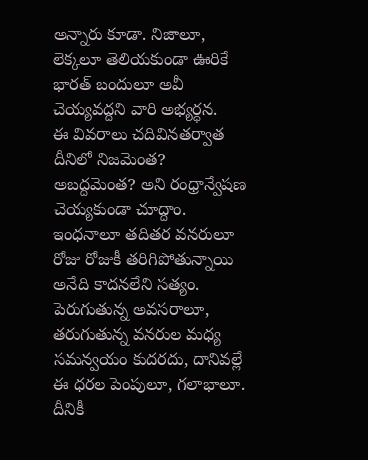అన్నారు కూడా. నిజాలూ, లెక్కలూ తెలియకుండా ఊరికే భారత్ బందులూ అవీ చెయ్యవద్దని వారి అభ్యర్ధన.
ఈ వివరాలు చదివినతర్వాత దీనిలో నిజమెంత? అబద్దమెంత? అని రంధ్రాన్వేషణ చెయ్యకుండా చూద్దాం. ఇంధనాలూ తదితర వనరులూ రోజు రోజుకీ తరిగిపోతున్నాయి అనేది కాదనలేని సత్యం. పెరుగుతున్న అవసరాలూ, తరుగుతున్న వనరుల మధ్య సమన్వయం కుదరదు, దానివల్లే ఈ ధరల పెంపులూ, గలాభాలూ. దీనికీ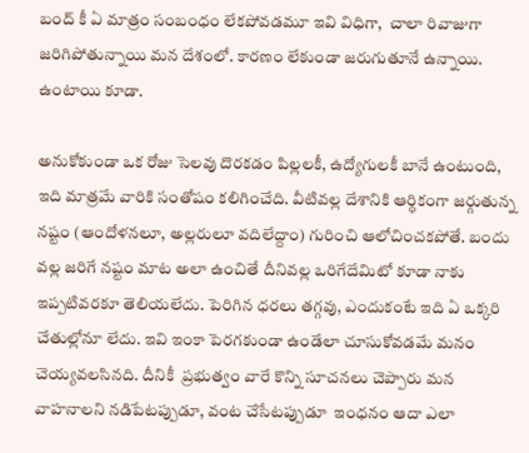బంద్ కీ ఏ మాత్రం సంబంధం లేకపోవడమూ ఇవి విధిగా,  చాలా రివాజుగా జరిగిపోతున్నాయి మన దేశంలో. కారణం లేకుండా జరుగుతూనే ఉన్నాయి. ఉంటాయి కూడా.

అనుకోకుండా ఒక రోజు సెలవు దొరకడం పిల్లలకీ, ఉద్యోగులకీ బానే ఉంటుంది, ఇది మాత్రమే వారికి సంతోషం కలిగించేది. వీటివల్ల దేశానికి ఆర్ధికంగా జర్గుతున్న నష్టం (ఆందోళనలూ, అల్లరులూ వదిలేద్దాం) గురించి ఆలోచించకపోతే. బందు వల్ల జరిగే నష్టం మాట అలా ఉంచితే దీనివల్ల ఒరిగేదేమిటో కూడా నాకు ఇప్పటివరకూ తెలియలేదు. పెరిగిన ధరలు తగ్గవు, ఎందుకంటే ఇది ఏ ఒక్కరి చేతుల్లోనూ లేదు. ఇవి ఇంకా పెరగకుండా ఉండేలా చూసుకోవడమే మనం చెయ్యవలసినది. దీనికీ  ప్రభుత్వం వారే కొన్ని సూచనలు చెప్పారు మన వాహనాలని నడిపేటప్పుడూ, వంట చేసేటప్పుడూ  ఇంధనం ఆదా ఎలా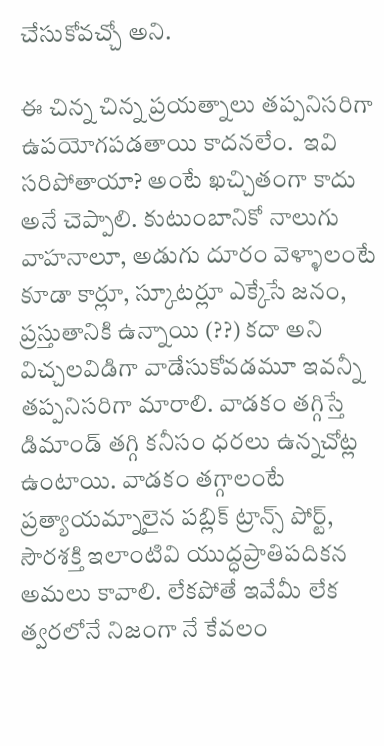చేసుకోవచ్చో అని.

ఈ చిన్న చిన్న ప్రయత్నాలు తప్పనిసరిగా ఉపయోగపడతాయి కాదనలేం.  ఇవి సరిపోతాయా? అంటే ఖచ్చితంగా కాదు అనే చెప్పాలి. కుటుంబానికో నాలుగు వాహనాలూ, అడుగు దూరం వెళ్ళాలంటే కూడా కార్లూ, స్కూటర్లూ ఎక్కేసే జనం, ప్రస్తుతానికి ఉన్నాయి (??) కదా అని విచ్చలవిడిగా వాడేసుకోవడమూ ఇవన్నీ తప్పనిసరిగా మారాలి. వాడకం తగ్గిస్తే డిమాండ్ తగ్గి కనీసం ధరలు ఉన్నచోట్ల ఉంటాయి. వాడకం తగ్గాలంటే ప్రత్యాయమ్నాలైన పబ్లిక్ ట్రాన్స్ పోర్ట్, సౌరశక్తి ఇలాంటివి యుద్ధప్రాతిపదికన అమలు కావాలి. లేకపోతే ఇవేమీ లేక త్వరలోనే నిజంగా నే కేవలం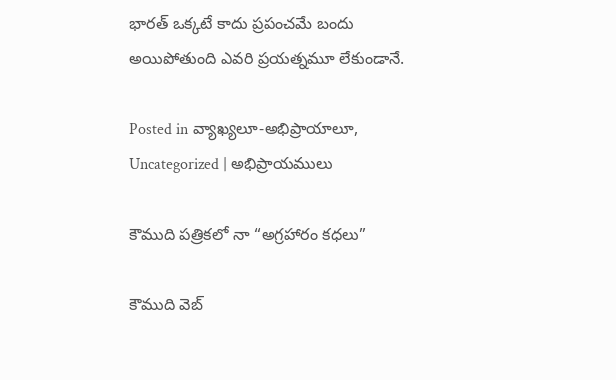భారత్ ఒక్కటే కాదు ప్రపంచమే బందు అయిపోతుంది ఎవరి ప్రయత్నమూ లేకుండానే.

Posted in వ్యాఖ్యలూ-అభిప్రాయాలూ, Uncategorized | అభిప్రాయములు

కౌముది పత్రికలో నా “అగ్రహారం కధలు”

కౌముది వెబ్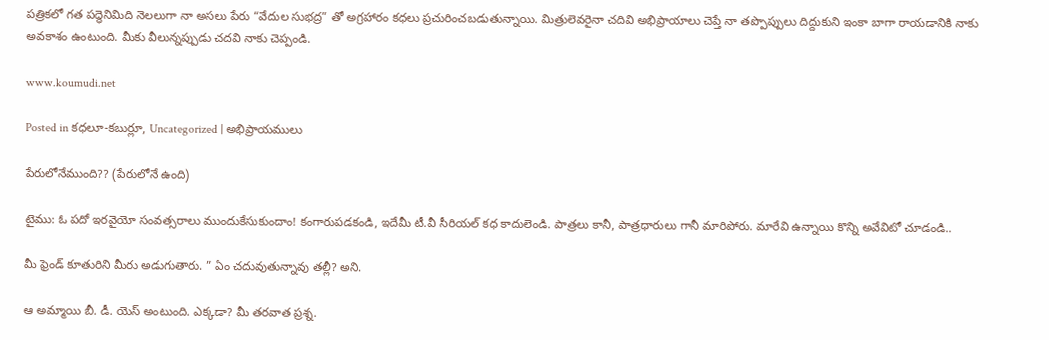పత్రికలో గత పద్ధెనిమిది నెలలుగా నా అసలు పేరు “వేదుల సుభద్ర” తో అగ్రహారం కధలు ప్రచురించబడుతున్నాయి. మిత్రులెవరైనా చదివి అభిప్రాయాలు చెప్తే నా తప్పొప్పులు దిద్దుకుని ఇంకా బాగా రాయడానికి నాకు అవకాశం ఉంటుంది. మీకు వీలున్నప్పుడు చదవి నాకు చెప్పండి.

www.koumudi.net

Posted in కధలూ-కబుర్లూ, Uncategorized | అభిప్రాయములు

పేరులోనేముంది?? (పేరులోనే ఉంది)

టైము: ఓ పదో ఇరవైయో సంవత్సరాలు ముందుకేసుకుందాం! కంగారుపడకండి, ఇదేమీ టీ.వీ సీరియల్ కధ కాదులెండి. పాత్రలు కానీ, పాత్రధారులు గానీ మారిపోరు. మారేవి ఉన్నాయి కొన్ని అవేవిటో చూడండి..

మీ ఫ్రెండ్ కూతురిని మీరు అడుగుతారు. ” ఏం చదువుతున్నావు తల్లీ? అని.

ఆ అమ్మాయి బీ. డీ. యెస్ అంటుంది. ఎక్కడా? మీ తరవాత ప్రశ్న.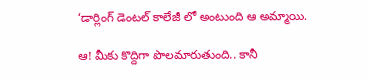‘డార్లింగ్ డెంటల్ కాలేజీ లో అంటుంది ఆ అమ్మాయి.

ఆ! మీకు కొద్దిగా పొలమారుతుంది.. కానీ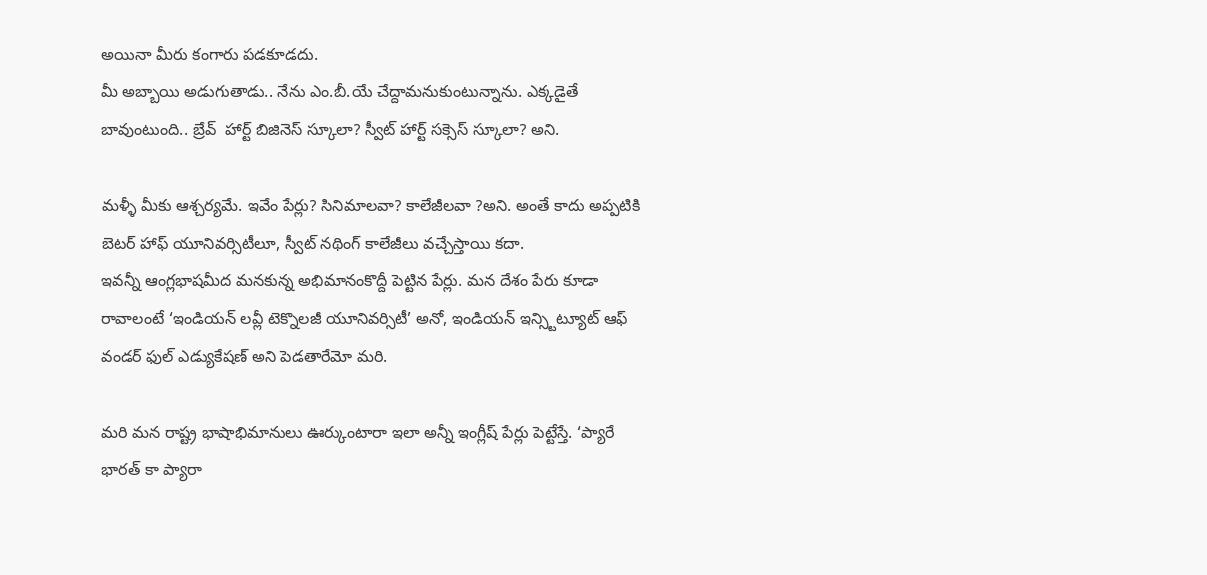అయినా మీరు కంగారు పడకూడదు.
మీ అబ్బాయి అడుగుతాడు.. నేను ఎం.బీ.యే చేద్దామనుకుంటున్నాను. ఎక్కడైతే బావుంటుంది.. బ్రేవ్  హార్ట్ బిజినెస్ స్కూలా? స్వీట్ హార్ట్ సక్సెస్ స్కూలా? అని.

మళ్ళీ మీకు ఆశ్చర్యమే. ఇవేం పేర్లు? సినిమాలవా? కాలేజీలవా ?అని. అంతే కాదు అప్పటికి బెటర్ హాఫ్ యూనివర్సిటీలూ, స్వీట్ నథింగ్ కాలేజీలు వచ్చేస్తాయి కదా.
ఇవన్నీ ఆంగ్లభాషమీద మనకున్న అభిమానంకొద్దీ పెట్టిన పేర్లు. మన దేశం పేరు కూడా రావాలంటే ‘ఇండియన్ లవ్లీ టెక్నొలజీ యూనివర్సిటీ’ అనో, ఇండియన్ ఇన్స్టిట్యూట్ ఆఫ్ వండర్ ఫుల్ ఎడ్యుకేషణ్ అని పెడతారేమో మరి.

మరి మన రాష్ట్ర భాషాభిమానులు ఊర్కుంటారా ఇలా అన్నీ ఇంగ్లీష్ పేర్లు పెట్టేస్తే. ‘ప్యారే భారత్ కా ప్యారా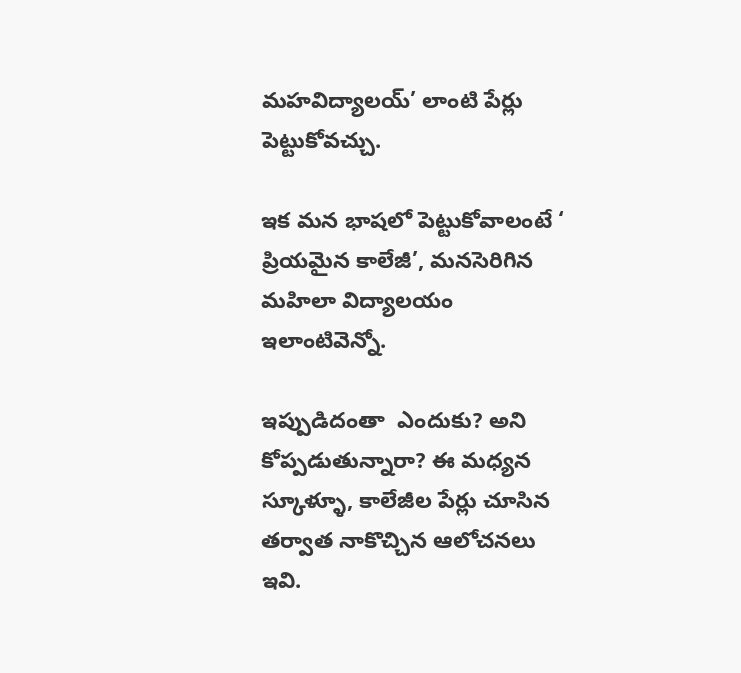మహవిద్యాలయ్’ లాంటి పేర్లు పెట్టుకోవచ్చు.

ఇక మన భాషలో పెట్టుకోవాలంటే ‘ ప్రియమైన కాలేజీ’, మనసెరిగిన మహిలా విద్యాలయం ఇలాంటివెన్నో.

ఇప్పుడిదంతా  ఎందుకు? అని కోప్పడుతున్నారా? ఈ మధ్యన స్కూళ్ళూ, కాలేజీల పేర్లు చూసిన తర్వాత నాకొచ్చిన ఆలోచనలు ఇవి.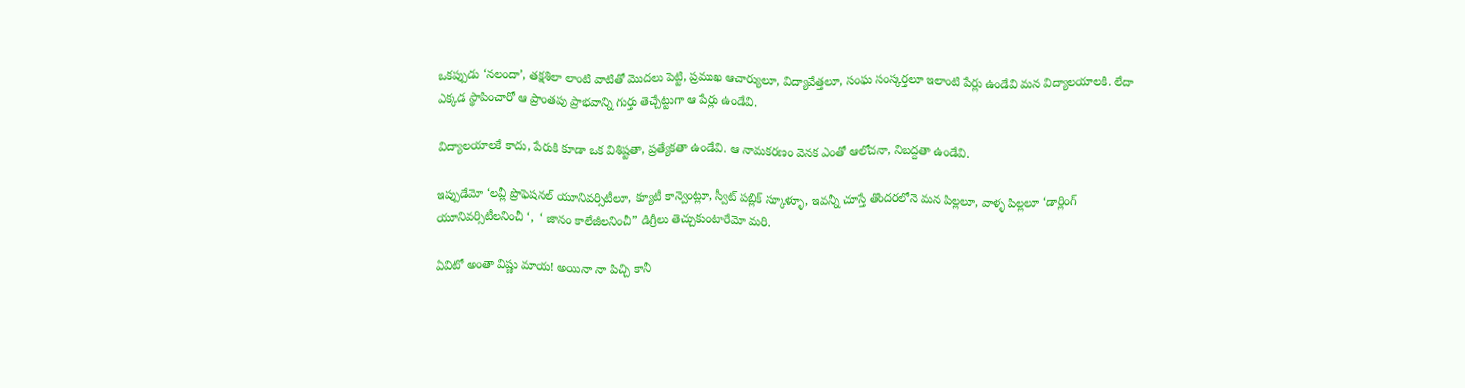ఒకప్పుడు ‘నలందా’, తక్షశిలా లాంటి వాటితో మొదలు పెట్టి, ప్రముఖ ఆచార్యులూ, విద్యావేత్తలూ, సంఘ సంస్కర్తలూ ఇలాంటి పేర్లు ఉండేవి మన విద్యాలయాలకి. లేదా ఎక్కడ స్థాపించారో ఆ ప్రాంతపు ప్రాభవాన్ని గుర్తు తెచ్చేట్టుగా ఆ పేర్లు ఉండేవి.

విద్యాలయాలకే కాదు, పేరుకి కూడా ఒక విశిష్టతా, ప్రత్యేకతా ఉండేవి. ఆ నామకరణం వెనక ఎంతో ఆలోచనా, నిబద్దతా ఉండేవి.

ఇప్పుడేమో ‘లవ్లీ ప్రొఫెషనల్ యూనివర్సిటీలూ, క్యూటీ కాన్వెంట్లూ, స్వీట్ పబ్లిక్ స్కూళ్ళూ, ఇవన్నీ చూస్తే తొందరలోనె మన పిల్లలూ, వాళ్ళ పిల్లలూ ‘డార్లింగ్ యూనివర్సిటీలనించీ ‘,  ‘ జానం కాలేజీలనించీ” డిగ్రీలు తెచ్చుకుంటారేమో మరి.

ఏవిటో అంతా విష్ణు మాయ! అయినా నా పిచ్చి కానీ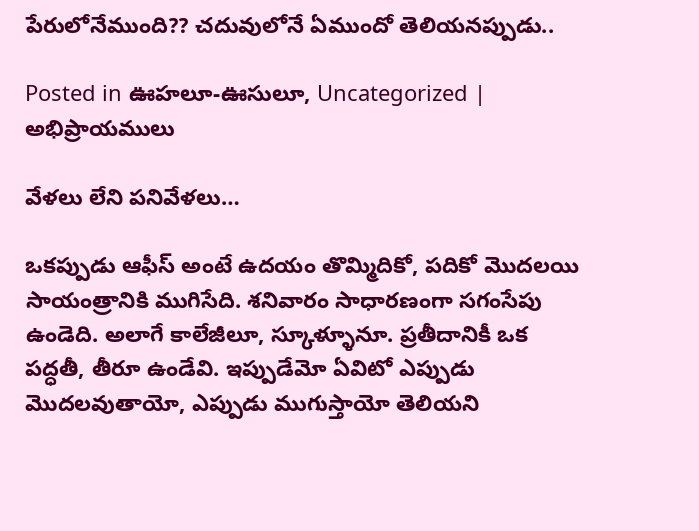పేరులోనేముంది?? చదువులోనే ఏముందో తెలియనప్పుడు..

Posted in ఊహలూ-ఊసులూ, Uncategorized | అభిప్రాయములు

వేళలు లేని పనివేళలు…

ఒకప్పుడు ఆఫీస్ అంటే ఉదయం తొమ్మిదికో, పదికో మొదలయి సాయంత్రానికి ముగిసేది. శనివారం సాధారణంగా సగంసేపు ఉండెది. అలాగే కాలేజీలూ, స్కూళ్ళూనూ. ప్రతీదానికీ ఒక పద్ధతీ, తీరూ ఉండేవి. ఇప్పుడేమో ఏవిటో ఎప్పుడు మొదలవుతాయో, ఎప్పుడు ముగుస్తాయో తెలియని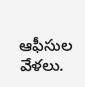ఆఫీసుల వేళలు.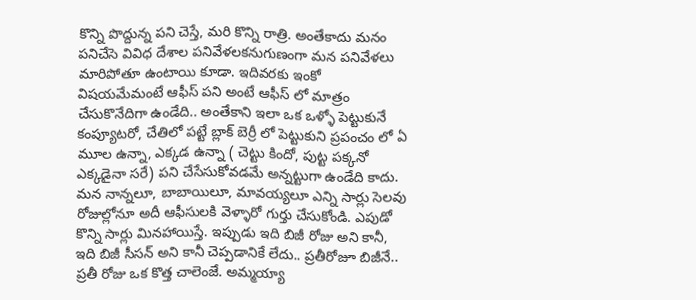కొన్ని పొద్దున్న పని చెస్తే, మరి కొన్ని రాత్రి. అంతేకాదు మనం పనిచేసె వివిధ దేశాల పనివేళలకనుగుణంగా మన పనివేళలు మారిపోతూ ఉంటాయి కూడా. ఇదివరకు ఇంకో విషయమేమంటే ఆఫీస్ పని అంటే ఆఫీస్ లో మాత్రం చేసుకొనేదిగా ఉండేది.. అంతేకాని ఇలా ఒక ఒళ్ళో పెట్టుకునే కంప్యూటరో, చేతిలో పట్టే బ్లాక్ బెర్రీ లో పెట్టుకుని ప్రపంచం లో ఏ మూల ఉన్నా, ఎక్కడ ఉన్నా ( చెట్టు కిందో, పుట్ట పక్కనో ఎక్కడైనా సరే) పని చేసేసుకోవడమే అన్నట్టుగా ఉండేది కాదు. మన నాన్నలూ, బాబాయిలూ, మావయ్యలూ ఎన్ని సార్లు సెలవు రోజుల్లోనూ అదీ ఆఫీసులకి వెళ్ళారో గుర్తు చేసుకోండి. ఎపుడో కొన్ని సార్లు మినహాయిస్తే. ఇప్పుడు ఇది బిజీ రోజు అని కానీ, ఇది బిజీ సీసన్ అని కానీ చెప్పడానికే లేదు.. ప్రతీరోజూ బిజీనే.. ప్రతీ రోజు ఒక కొత్త చాలెంజే. అమ్మయ్యా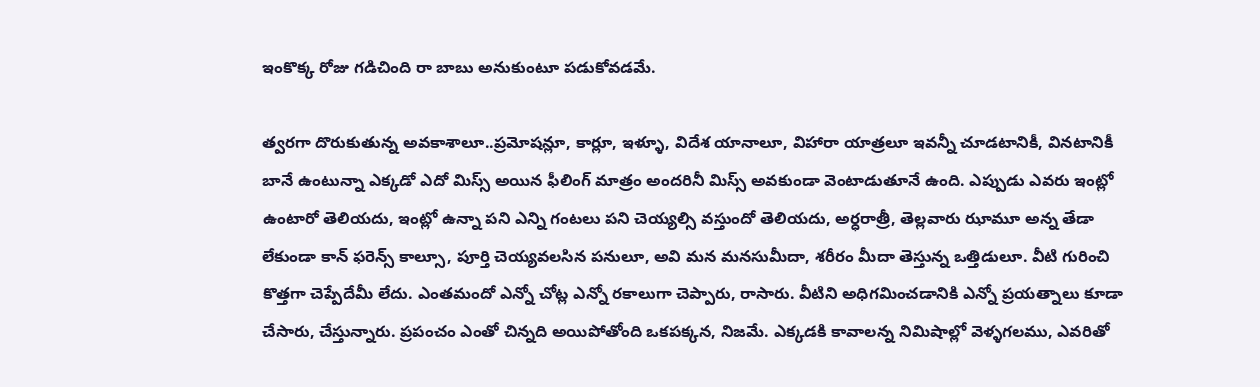ఇంకొక్క రోజు గడిచింది రా బాబు అనుకుంటూ పడుకోవడమే.

త్వరగా దొరుకుతున్న అవకాశాలూ..ప్రమోషన్లూ, కార్లూ, ఇళ్ళూ, విదేశ యానాలూ, విహారా యాత్రలూ ఇవన్నీ చూడటానికీ, వినటానికీ బానే ఉంటున్నా ఎక్కడో ఎదో మిస్స్ అయిన ఫీలింగ్ మాత్రం అందరినీ మిస్స్ అవకుండా వెంటాడుతూనే ఉంది. ఎప్పుడు ఎవరు ఇంట్లో ఉంటారో తెలియదు, ఇంట్లో ఉన్నా పని ఎన్ని గంటలు పని చెయ్యల్సి వస్తుందో తెలియదు, అర్ధరాత్రీ, తెల్లవారు ఝామూ అన్న తేడా లేకుండా కాన్ ఫరెన్స్ కాల్సూ, పూర్తి చెయ్యవలసిన పనులూ, అవి మన మనసుమీదా, శరీరం మీదా తెస్తున్న ఒత్తిడులూ. వీటి గురించి కొత్తగా చెప్పేదేమీ లేదు. ఎంతమందో ఎన్నో చోట్ల ఎన్నో రకాలుగా చెప్పారు, రాసారు. వీటిని అధిగమించడానికి ఎన్నో ప్రయత్నాలు కూడా చేసారు, చేస్తున్నారు. ప్రపంచం ఎంతో చిన్నది అయిపోతోంది ఒకపక్కన, నిజమే. ఎక్కడకి కావాలన్న నిమిషాల్లో వెళ్ళగలము, ఎవరితో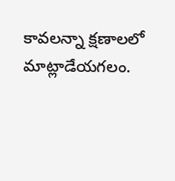కావలన్నా క్షణాలలో మాట్లాడేయగలం.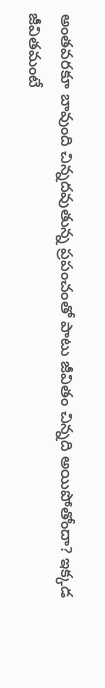అంతవరకూ బావుంది చిన్నదవుతున్న ప్రపంచంతో పాటు జీవితం చిన్నది అయిపోతోందా? ఇక్కడ జీవితమంటే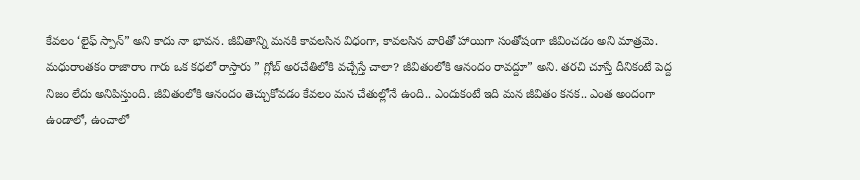కేవలం ‘లైఫ్ స్పాన్” అని కాదు నా భావన. జీవితాన్ని మనకి కావలసిన విధంగా, కావలసిన వారితో హాయిగా సంతోషంగా జీవించడం అని మాత్రమె. మధురాంతకం రాజారాం గారు ఒక కధలో రాస్తారు ” గ్లోబ్ అరచేతిలోకి వచ్చేస్తే చాలా? జీవితంలోకి ఆనందం రావద్దూ” అని. తరచి చూస్తే దీనికంటే పెద్ద నిజం లేదు అనిపిస్తుంది. జీవితంలోకి ఆనందం తెచ్చుకోవడం కేవలం మన చేతుల్లోనే ఉంది.. ఎందుకంటే ఇది మన జీవితం కనక.. ఎంత అందంగా ఉండాలో, ఉంచాలో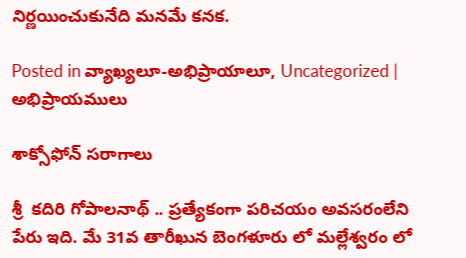నిర్ణయించుకునేది మనమే కనక.

Posted in వ్యాఖ్యలూ-అభిప్రాయాలూ, Uncategorized | అభిప్రాయములు

శాక్సోఫోన్ సరాగాలు

శ్రీ  కదిరి గోపాలనాథ్ .. ప్రత్యేకంగా పరిచయం అవసరంలేని పేరు ఇది. మే 31వ తారీఖున బెంగళూరు లో మల్లేశ్వరం లో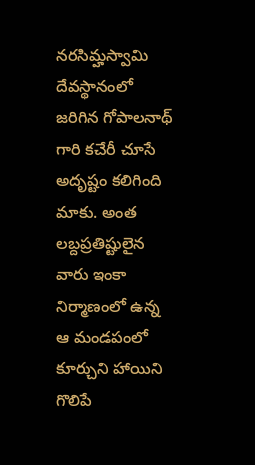నరసిమ్హస్వామి దేవస్థానంలో జరిగిన గోపాలనాథ్ గారి కచేరీ చూసే అదృష్టం కలిగింది మాకు. అంత లబ్దప్రతిష్టులైన వారు ఇంకా నిర్మాణంలో ఉన్న ఆ మండపంలో కూర్చుని హాయిని గొలిపే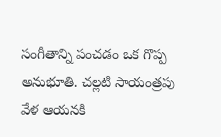సంగీతాన్ని పంచడం ఒక గొప్ప అనుభూతి. చల్లటి సాయంత్రపు వేళ ఆయనకి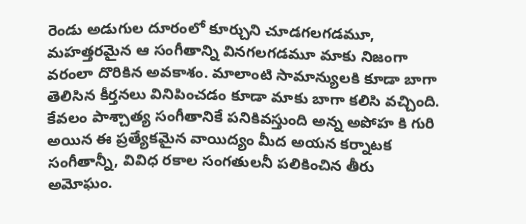రెండు అడుగుల దూరంలో కూర్చుని చూడగలగడమూ, మహత్తరమైన ఆ సంగీతాన్ని వినగలగడమూ మాకు నిజంగా వరంలా దొరికిన అవకాశం. మాలాంటి సామాన్యులకి కూడా బాగా తెలిసిన కీర్తనలు వినిపించడం కూడా మాకు బాగా కలిసి వచ్చింది.
కేవలం పాశ్చాత్య సంగీతానికే పనికివస్తుంది అన్న అపోహ కి గురి అయిన ఈ ప్రత్యేకమైన వాయిద్యం మీద అయన కర్నాటక సంగీతాన్నీ, వివిధ రకాల సంగతులనీ పలికించిన తీరు అమోఘం.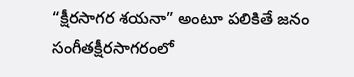“క్షీరసాగర శయనా” అంటూ పలికితే జనం సంగీతక్షీరసాగరంలో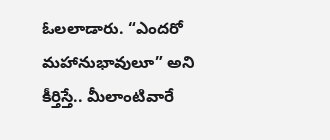ఓలలాడారు. “ఎందరో మహానుభావులూ” అని కీర్తిస్తే.. మీలాంటివారే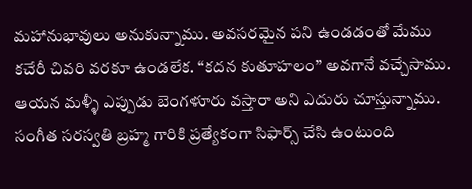మహానుభావులు అనుకున్నాము. అవసరమైన పని ఉండడంతో మేము కచేరీ చివరి వరకూ ఉండలేక. “కదన కుతూహలం” అవగానే వచ్చేసాము. ఆయన మళ్ళీ ఎప్పుడు బెంగళూరు వస్తారా అని ఎదురు చూస్తున్నాము. సంగీత సరస్వతి బ్రహ్మ గారికి ప్రత్యేకంగా సిఫార్స్ చేసి ఉంటుంది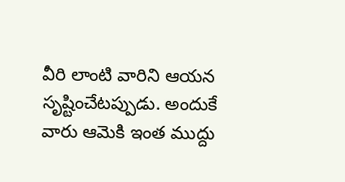వీరి లాంటి వారిని ఆయన సృష్టించేటప్పుడు. అందుకే వారు ఆమెకి ఇంత ముద్దు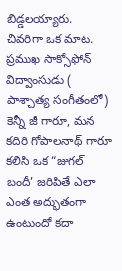బిడ్డలయ్యారు.
చివరిగా ఒక మాట. ప్రముఖ సాక్సోఫోన్ విద్వాంసుడు ( పాశ్చాత్య సంగీతంలో) కెన్నీ జీ గారూ, మన కదిరి గోపాలనాథ్ గారూ కలిసి ఒక “జుగల్ బందీ’ జరిపితే ఎలా ఎంత అద్భుతంగా ఉంటుందో కదా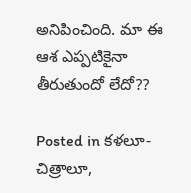అనిపించింది. మా ఈ ఆశ ఎప్పటికైనా తీరుతుందో లేదో??

Posted in కళలూ-చిత్రాలూ,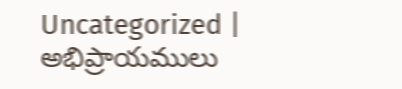Uncategorized | అభిప్రాయములు